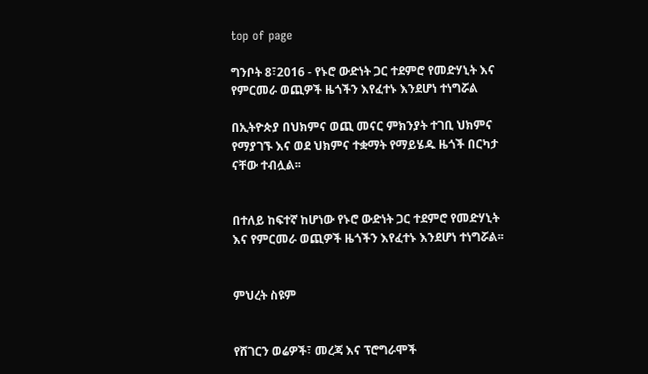top of page

ግንቦት 8፣2016 - የኑሮ ውድነት ጋር ተደምሮ የመድሃኒት እና የምርመራ ወጪዎች ዜጎችን እየፈተኑ እንደሆነ ተነግሯል

በኢትዮጵያ በህክምና ወጪ መናር ምክንያት ተገቢ ህክምና የማያገኙ እና ወደ ህክምና ተቋማት የማይሄዱ ዜጎች በርካታ ናቸው ተብሏል፡፡


በተለይ ከፍተኛ ከሆነው የኑሮ ውድነት ጋር ተደምሮ የመድሃኒት እና የምርመራ ወጪዎች ዜጎችን እየፈተኑ እንደሆነ ተነግሯል፡፡


ምህረት ስዩም


የሸገርን ወሬዎች፣ መረጃ እና ፕሮግራሞች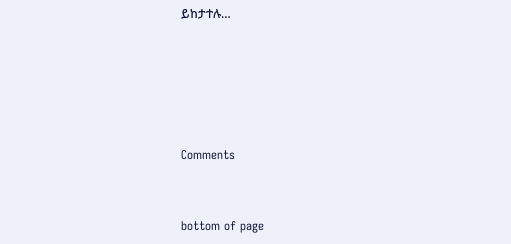ይከታተሉ…





Comments


bottom of page